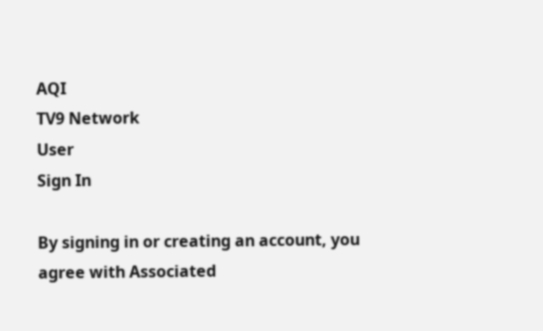AQI
TV9 Network
User
Sign In

By signing in or creating an account, you agree with Associated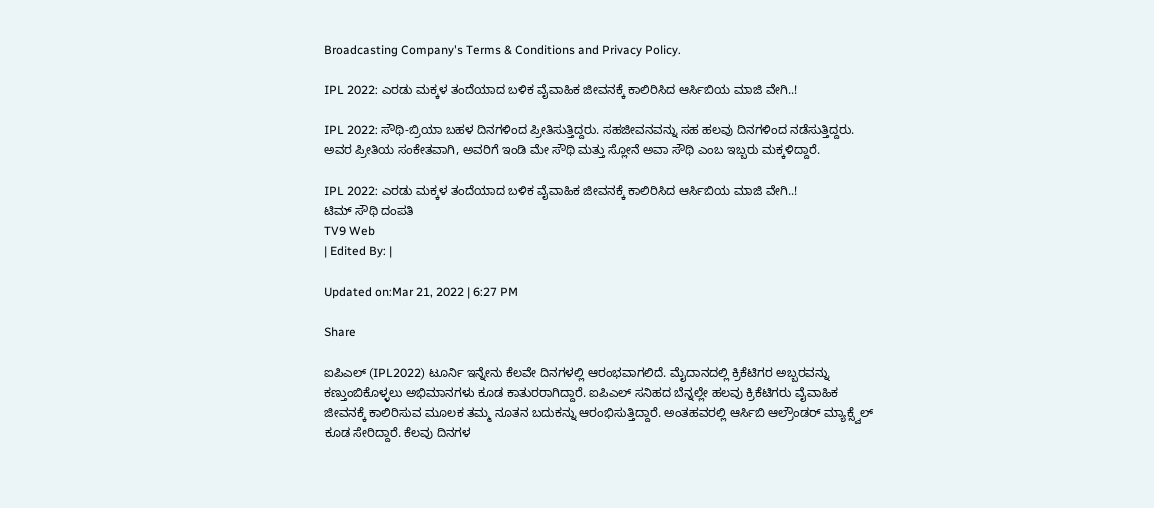Broadcasting Company's Terms & Conditions and Privacy Policy.

IPL 2022: ಎರಡು ಮಕ್ಕಳ ತಂದೆಯಾದ ಬಳಿಕ ವೈವಾಹಿಕ ಜೀವನಕ್ಕೆ ಕಾಲಿರಿಸಿದ ಆರ್ಸಿಬಿಯ ಮಾಜಿ ವೇಗಿ..!

IPL 2022: ಸೌಥಿ-ಬ್ರಿಯಾ ಬಹಳ ದಿನಗಳಿಂದ ಪ್ರೀತಿಸುತ್ತಿದ್ದರು. ಸಹಜೀವನವನ್ನು ಸಹ ಹಲವು ದಿನಗಳಿಂದ ನಡೆಸುತ್ತಿದ್ದರು. ಅವರ ಪ್ರೀತಿಯ ಸಂಕೇತವಾಗಿ, ಅವರಿಗೆ ಇಂಡಿ ಮೇ ಸೌಥಿ ಮತ್ತು ಸ್ಲೋನೆ ಅವಾ ಸೌಥಿ ಎಂಬ ಇಬ್ಬರು ಮಕ್ಕಳಿದ್ದಾರೆ.

IPL 2022: ಎರಡು ಮಕ್ಕಳ ತಂದೆಯಾದ ಬಳಿಕ ವೈವಾಹಿಕ ಜೀವನಕ್ಕೆ ಕಾಲಿರಿಸಿದ ಆರ್ಸಿಬಿಯ ಮಾಜಿ ವೇಗಿ..!
ಟಿಮ್ ಸೌಥಿ ದಂಪತಿ
TV9 Web
| Edited By: |

Updated on:Mar 21, 2022 | 6:27 PM

Share

ಐಪಿಎಲ್ (IPL2022) ಟೂರ್ನಿ ಇನ್ನೇನು ಕೆಲವೇ ದಿನಗಳಲ್ಲಿ ಆರಂಭವಾಗಲಿದೆ. ಮೈದಾನದಲ್ಲಿ ಕ್ರಿಕೆಟಿಗರ ಅಬ್ಬರವನ್ನು ಕಣ್ತುಂಬಿಕೊಳ್ಳಲು ಅಭಿಮಾನಗಳು ಕೂಡ ಕಾತುರರಾಗಿದ್ದಾರೆ. ಐಪಿಎಲ್ ಸನಿಹದ ಬೆನ್ನಲ್ಲೇ ಹಲವು ಕ್ರಿಕೆಟಿಗರು ವೈವಾಹಿಕ ಜೀವನಕ್ಕೆ ಕಾಲಿರಿಸುವ ಮೂಲಕ ತಮ್ಮ ನೂತನ ಬದುಕನ್ನು ಆರಂಭಿಸುತ್ತಿದ್ದಾರೆ. ಅಂತಹವರಲ್ಲಿ ಆರ್ಸಿಬಿ ಆಲ್ರೌಂಡರ್ ಮ್ಯಾಕ್ಸ್ವೆಲ್ ಕೂಡ ಸೇರಿದ್ದಾರೆ. ಕೆಲವು ದಿನಗಳ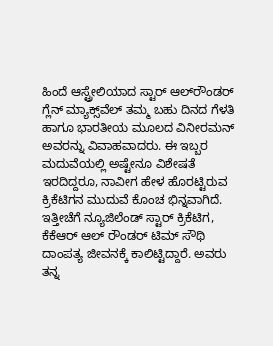ಹಿಂದೆ ಆಸ್ಟ್ರೇಲಿಯಾದ ಸ್ಟಾರ್ ಆಲ್‌ರೌಂಡರ್ ಗ್ಲೆನ್ ಮ್ಯಾಕ್ಸ್‌ವೆಲ್ ತಮ್ಮ ಬಹು ದಿನದ ಗೆಳತಿ ಹಾಗೂ ಭಾರತೀಯ ಮೂಲದ ವಿನೀರಮನ್ ಅವರನ್ನು ವಿವಾಹವಾದರು. ಈ ಇಬ್ಬರ ಮದುವೆಯಲ್ಲಿ ಅಷ್ಟೇನೂ ವಿಶೇಷತೆ ಇರದಿದ್ದರೂ, ನಾವೀಗ ಹೇಳ ಹೊರಟ್ಟಿರುವ ಕ್ರಿಕೆಟಿಗನ ಮುದುವೆ ಕೊಂಚ ಭಿನ್ನವಾಗಿದೆ. ಇತ್ತೀಚೆಗೆ ನ್ಯೂಜಿಲೆಂಡ್ ಸ್ಟಾರ್ ಕ್ರಿಕೆಟಿಗ, ಕೆಕೆಆರ್ ಆಲ್ ರೌಂಡರ್ ಟಿಮ್ ಸೌಥಿ ದಾಂಪತ್ಯ ಜೀವನಕ್ಕೆ ಕಾಲಿಟ್ಟಿದ್ದಾರೆ. ಅವರು ತನ್ನ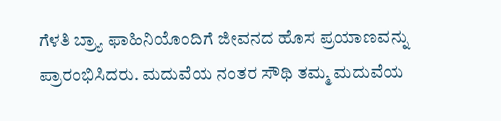ಗೆಳತಿ ಬ್ರ್ಯಾ ಫಾಹಿನಿಯೊಂದಿಗೆ ಜೀವನದ ಹೊಸ ಪ್ರಯಾಣವನ್ನು ಪ್ರಾರಂಭಿಸಿದರು. ಮದುವೆಯ ನಂತರ ಸೌಥಿ ತಮ್ಮ ಮದುವೆಯ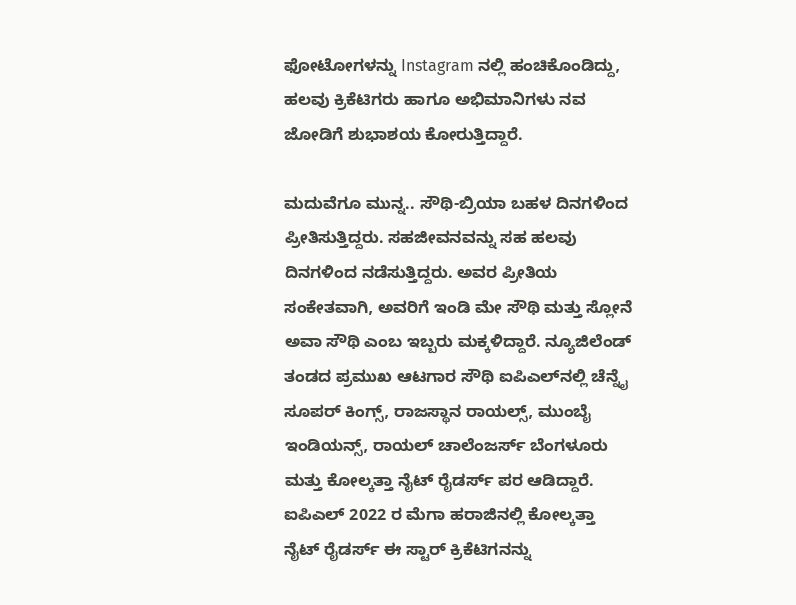ಫೋಟೋಗಳನ್ನು Instagram ನಲ್ಲಿ ಹಂಚಿಕೊಂಡಿದ್ದು, ಹಲವು ಕ್ರಿಕೆಟಿಗರು ಹಾಗೂ ಅಭಿಮಾನಿಗಳು ನವ ಜೋಡಿಗೆ ಶುಭಾಶಯ ಕೋರುತ್ತಿದ್ದಾರೆ.

ಮದುವೆಗೂ ಮುನ್ನ.. ಸೌಥಿ-ಬ್ರಿಯಾ ಬಹಳ ದಿನಗಳಿಂದ ಪ್ರೀತಿಸುತ್ತಿದ್ದರು. ಸಹಜೀವನವನ್ನು ಸಹ ಹಲವು ದಿನಗಳಿಂದ ನಡೆಸುತ್ತಿದ್ದರು. ಅವರ ಪ್ರೀತಿಯ ಸಂಕೇತವಾಗಿ, ಅವರಿಗೆ ಇಂಡಿ ಮೇ ಸೌಥಿ ಮತ್ತು ಸ್ಲೋನೆ ಅವಾ ಸೌಥಿ ಎಂಬ ಇಬ್ಬರು ಮಕ್ಕಳಿದ್ದಾರೆ. ನ್ಯೂಜಿಲೆಂಡ್ ತಂಡದ ಪ್ರಮುಖ ಆಟಗಾರ ಸೌಥಿ ಐಪಿಎಲ್‌ನಲ್ಲಿ ಚೆನ್ನೈ ಸೂಪರ್ ಕಿಂಗ್ಸ್, ರಾಜಸ್ಥಾನ ರಾಯಲ್ಸ್, ಮುಂಬೈ ಇಂಡಿಯನ್ಸ್, ರಾಯಲ್ ಚಾಲೆಂಜರ್ಸ್ ಬೆಂಗಳೂರು ಮತ್ತು ಕೋಲ್ಕತ್ತಾ ನೈಟ್ ರೈಡರ್ಸ್ ಪರ ಆಡಿದ್ದಾರೆ. ಐಪಿಎಲ್ 2022 ರ ಮೆಗಾ ಹರಾಜಿನಲ್ಲಿ ಕೋಲ್ಕತ್ತಾ ನೈಟ್ ರೈಡರ್ಸ್ ಈ ಸ್ಟಾರ್ ಕ್ರಿಕೆಟಿಗನನ್ನು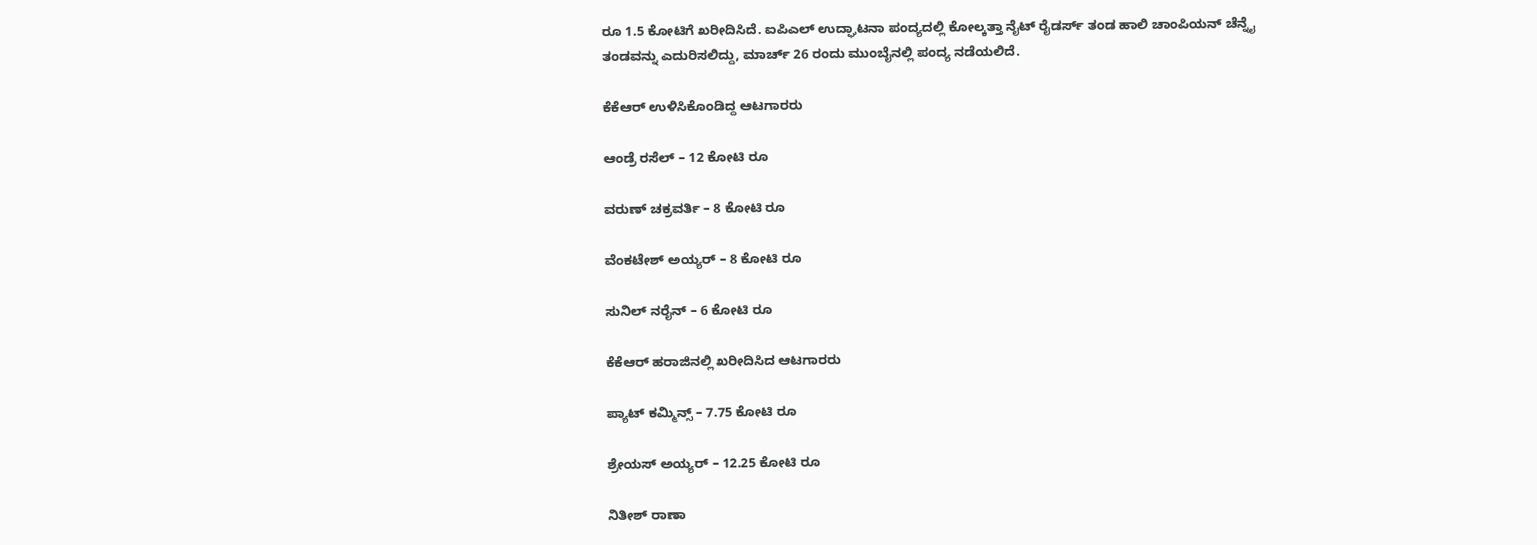ರೂ 1.5 ಕೋಟಿಗೆ ಖರೀದಿಸಿದೆ. ಐಪಿಎಲ್ ಉದ್ಘಾಟನಾ ಪಂದ್ಯದಲ್ಲಿ ಕೋಲ್ಕತ್ತಾ ನೈಟ್ ರೈಡರ್ಸ್ ತಂಡ ಹಾಲಿ ಚಾಂಪಿಯನ್ ಚೆನ್ನೈ ತಂಡವನ್ನು ಎದುರಿಸಲಿದ್ದು, ಮಾರ್ಚ್ 26 ರಂದು ಮುಂಬೈನಲ್ಲಿ ಪಂದ್ಯ ನಡೆಯಲಿದೆ.

ಕೆಕೆಆರ್ ಉಳಿಸಿಕೊಂಡಿದ್ದ ಆಟಗಾರರು

ಆಂಡ್ರೆ ರಸೆಲ್ – 12 ಕೋಟಿ ರೂ

ವರುಣ್ ಚಕ್ರವರ್ತಿ – 8 ಕೋಟಿ ರೂ

ವೆಂಕಟೇಶ್ ಅಯ್ಯರ್ – 8 ಕೋಟಿ ರೂ

ಸುನಿಲ್ ನರೈನ್ – 6 ಕೋಟಿ ರೂ

ಕೆಕೆಆರ್ ಹರಾಜಿನಲ್ಲಿ ಖರೀದಿಸಿದ ಆಟಗಾರರು

ಪ್ಯಾಟ್ ಕಮ್ಮಿನ್ಸ್ – 7.75 ಕೋಟಿ ರೂ

ಶ್ರೇಯಸ್ ಅಯ್ಯರ್ – 12.25 ಕೋಟಿ ರೂ

ನಿತೀಶ್ ರಾಣಾ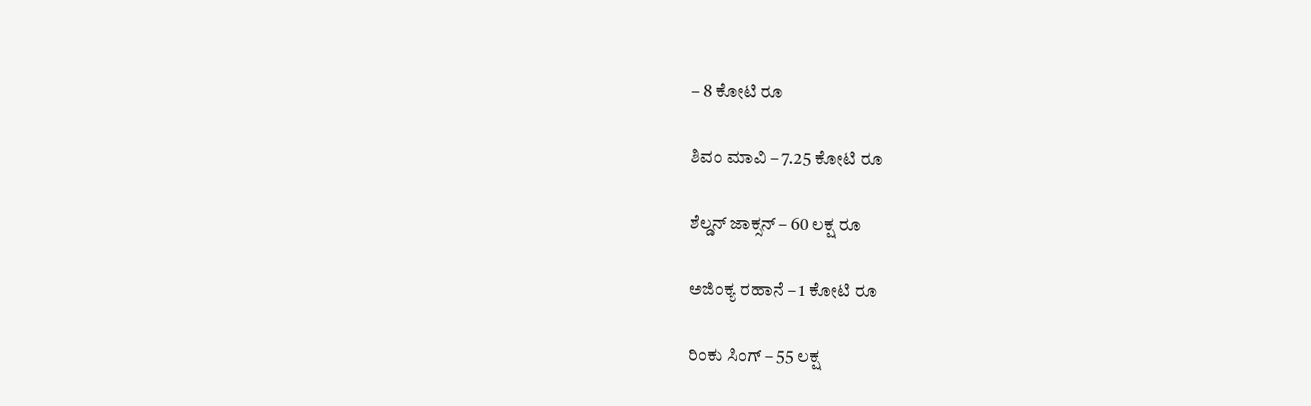– 8 ಕೋಟಿ ರೂ

ಶಿವಂ ಮಾವಿ – 7.25 ಕೋಟಿ ರೂ

ಶೆಲ್ಡನ್ ಜಾಕ್ಸನ್ – 60 ಲಕ್ಷ ರೂ

ಅಜಿಂಕ್ಯ ರಹಾನೆ – 1 ಕೋಟಿ ರೂ

ರಿಂಕು ಸಿಂಗ್ – 55 ಲಕ್ಷ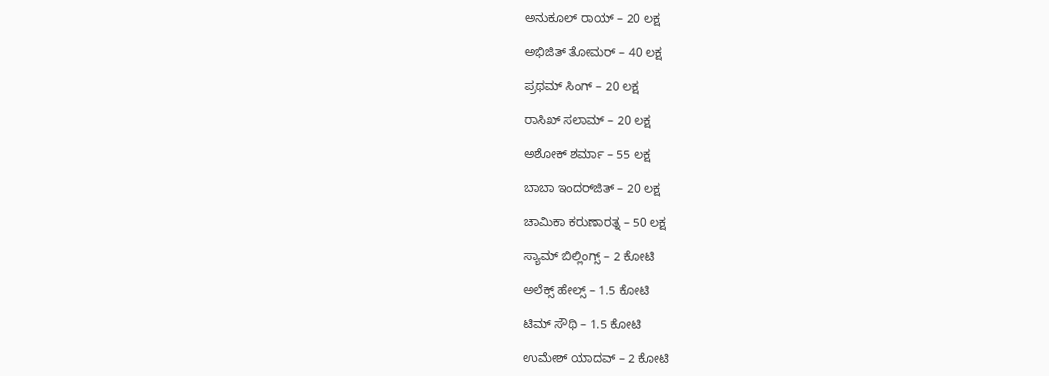ಅನುಕೂಲ್ ರಾಯ್ – 20 ಲಕ್ಷ

ಅಭಿಜಿತ್ ತೋಮರ್ – 40 ಲಕ್ಷ

ಪ್ರಥಮ್ ಸಿಂಗ್ – 20 ಲಕ್ಷ

ರಾಸಿಖ್ ಸಲಾಮ್ – 20 ಲಕ್ಷ

ಅಶೋಕ್ ಶರ್ಮಾ – 55 ಲಕ್ಷ

ಬಾಬಾ ಇಂದರ್‌ಜಿತ್ – 20 ಲಕ್ಷ

ಚಾಮಿಕಾ ಕರುಣಾರತ್ನ – 50 ಲಕ್ಷ

ಸ್ಯಾಮ್ ಬಿಲ್ಲಿಂಗ್ಸ್ – 2 ಕೋಟಿ

ಅಲೆಕ್ಸ್ ಹೇಲ್ಸ್ – 1.5 ಕೋಟಿ

ಟಿಮ್ ಸೌಥಿ – 1.5 ಕೋಟಿ

ಉಮೇಶ್ ಯಾದವ್ – 2 ಕೋಟಿ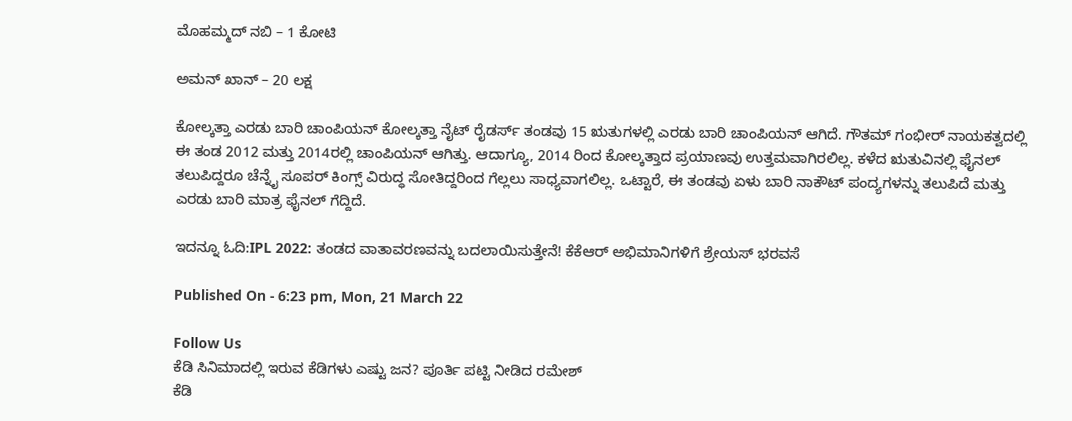ಮೊಹಮ್ಮದ್ ನಬಿ – 1 ಕೋಟಿ

ಅಮನ್ ಖಾನ್ – 20 ಲಕ್ಷ

ಕೋಲ್ಕತ್ತಾ ಎರಡು ಬಾರಿ ಚಾಂಪಿಯನ್ ಕೋಲ್ಕತ್ತಾ ನೈಟ್ ರೈಡರ್ಸ್ ತಂಡವು 15 ಋತುಗಳಲ್ಲಿ ಎರಡು ಬಾರಿ ಚಾಂಪಿಯನ್ ಆಗಿದೆ. ಗೌತಮ್ ಗಂಭೀರ್ ನಾಯಕತ್ವದಲ್ಲಿ ಈ ತಂಡ 2012 ಮತ್ತು 2014ರಲ್ಲಿ ಚಾಂಪಿಯನ್ ಆಗಿತ್ತು. ಆದಾಗ್ಯೂ, 2014 ರಿಂದ ಕೋಲ್ಕತ್ತಾದ ಪ್ರಯಾಣವು ಉತ್ತಮವಾಗಿರಲಿಲ್ಲ. ಕಳೆದ ಋತುವಿನಲ್ಲಿ ಫೈನಲ್ ತಲುಪಿದ್ದರೂ ಚೆನ್ನೈ ಸೂಪರ್ ಕಿಂಗ್ಸ್ ವಿರುದ್ಧ ಸೋತಿದ್ದರಿಂದ ಗೆಲ್ಲಲು ಸಾಧ್ಯವಾಗಲಿಲ್ಲ. ಒಟ್ಟಾರೆ, ಈ ತಂಡವು ಏಳು ಬಾರಿ ನಾಕೌಟ್ ಪಂದ್ಯಗಳನ್ನು ತಲುಪಿದೆ ಮತ್ತು ಎರಡು ಬಾರಿ ಮಾತ್ರ ಫೈನಲ್ ಗೆದ್ದಿದೆ.

ಇದನ್ನೂ ಓದಿ:IPL 2022: ತಂಡದ ವಾತಾವರಣವನ್ನು ಬದಲಾಯಿಸುತ್ತೇನೆ! ಕೆಕೆಆರ್ ಅಭಿಮಾನಿಗಳಿಗೆ ಶ್ರೇಯಸ್ ಭರವಸೆ

Published On - 6:23 pm, Mon, 21 March 22

Follow Us
ಕೆಡಿ ಸಿನಿಮಾದಲ್ಲಿ ಇರುವ ಕೆಡಿಗಳು ಎಷ್ಟು ಜನ? ಪೂರ್ತಿ ಪಟ್ಟಿ ನೀಡಿದ ರಮೇಶ್
ಕೆಡಿ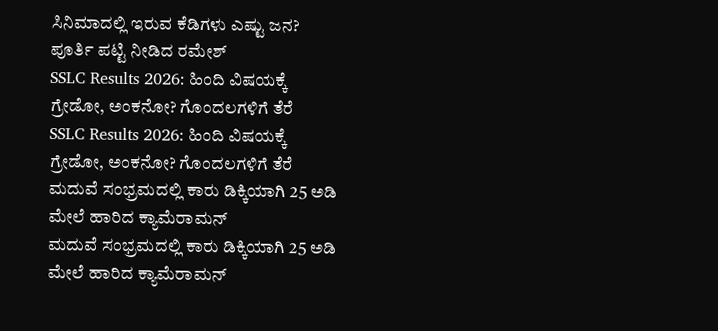ಸಿನಿಮಾದಲ್ಲಿ ಇರುವ ಕೆಡಿಗಳು ಎಷ್ಟು ಜನ? ಪೂರ್ತಿ ಪಟ್ಟಿ ನೀಡಿದ ರಮೇಶ್
SSLC Results 2026: ಹಿಂದಿ ವಿಷಯಕ್ಕೆ ಗ್ರೇಡೋ, ಅಂಕನೋ? ಗೊಂದಲಗಳಿಗೆ ತೆರೆ
SSLC Results 2026: ಹಿಂದಿ ವಿಷಯಕ್ಕೆ ಗ್ರೇಡೋ, ಅಂಕನೋ? ಗೊಂದಲಗಳಿಗೆ ತೆರೆ
ಮದುವೆ ಸಂಭ್ರಮದಲ್ಲಿ ಕಾರು ಡಿಕ್ಕಿಯಾಗಿ 25 ಅಡಿ ಮೇಲೆ ಹಾರಿದ ಕ್ಯಾಮೆರಾಮನ್
ಮದುವೆ ಸಂಭ್ರಮದಲ್ಲಿ ಕಾರು ಡಿಕ್ಕಿಯಾಗಿ 25 ಅಡಿ ಮೇಲೆ ಹಾರಿದ ಕ್ಯಾಮೆರಾಮನ್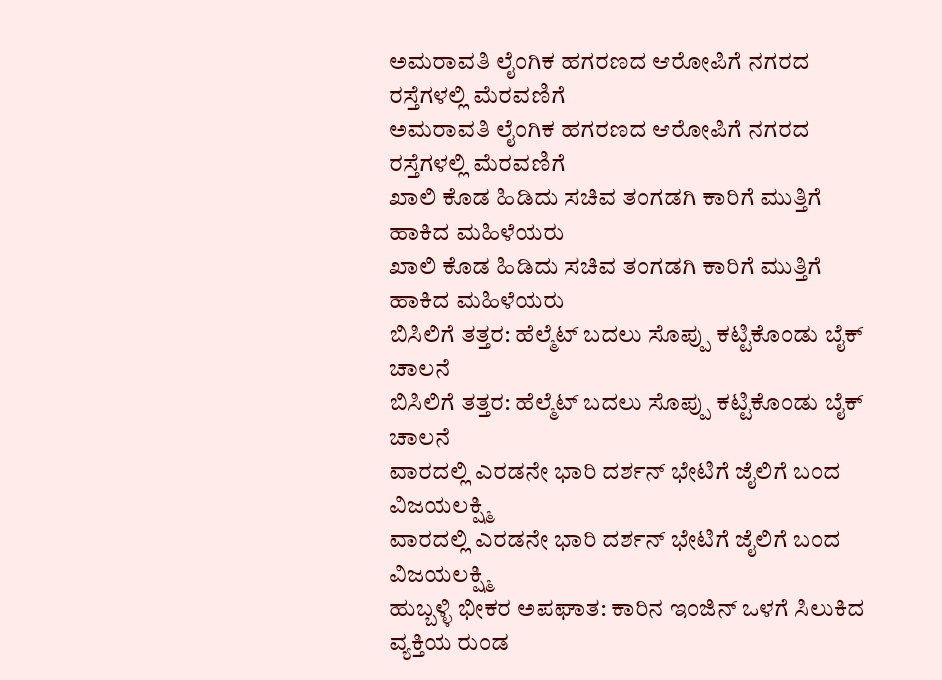ಅಮರಾವತಿ ಲೈಂಗಿಕ ಹಗರಣದ ಆರೋಪಿಗೆ ನಗರದ ರಸ್ತೆಗಳಲ್ಲಿ ಮೆರವಣಿಗೆ
ಅಮರಾವತಿ ಲೈಂಗಿಕ ಹಗರಣದ ಆರೋಪಿಗೆ ನಗರದ ರಸ್ತೆಗಳಲ್ಲಿ ಮೆರವಣಿಗೆ
ಖಾಲಿ ಕೊಡ ಹಿಡಿದು ಸಚಿವ ತಂಗಡಗಿ ಕಾರಿಗೆ ಮುತ್ತಿಗೆ ಹಾಕಿದ ಮಹಿಳೆಯರು
ಖಾಲಿ ಕೊಡ ಹಿಡಿದು ಸಚಿವ ತಂಗಡಗಿ ಕಾರಿಗೆ ಮುತ್ತಿಗೆ ಹಾಕಿದ ಮಹಿಳೆಯರು
ಬಿಸಿಲಿಗೆ ತತ್ತರ: ಹೆಲ್ಮೆಟ್ ಬದಲು ಸೊಪ್ಪು ಕಟ್ಟಿಕೊಂಡು ಬೈಕ್ ಚಾಲನೆ
ಬಿಸಿಲಿಗೆ ತತ್ತರ: ಹೆಲ್ಮೆಟ್ ಬದಲು ಸೊಪ್ಪು ಕಟ್ಟಿಕೊಂಡು ಬೈಕ್ ಚಾಲನೆ
ವಾರದಲ್ಲಿ ಎರಡನೇ ಭಾರಿ ದರ್ಶನ್ ಭೇಟಿಗೆ ಜೈಲಿಗೆ ಬಂದ ವಿಜಯಲಕ್ಷ್ಮಿ
ವಾರದಲ್ಲಿ ಎರಡನೇ ಭಾರಿ ದರ್ಶನ್ ಭೇಟಿಗೆ ಜೈಲಿಗೆ ಬಂದ ವಿಜಯಲಕ್ಷ್ಮಿ
ಹುಬ್ಬಳ್ಳಿ ಭೀಕರ ಅಪಘಾತ: ಕಾರಿನ ಇಂಜಿನ್ ಒಳಗೆ ಸಿಲುಕಿದ ವ್ಯಕ್ತಿಯ ರುಂಡ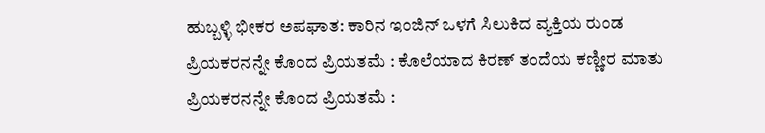ಹುಬ್ಬಳ್ಳಿ ಭೀಕರ ಅಪಘಾತ: ಕಾರಿನ ಇಂಜಿನ್ ಒಳಗೆ ಸಿಲುಕಿದ ವ್ಯಕ್ತಿಯ ರುಂಡ
ಪ್ರಿಯಕರನನ್ನೇ ಕೊಂದ ಪ್ರಿಯತಮೆ : ಕೊಲೆಯಾದ ಕಿರಣ್ ತಂದೆಯ ಕಣ್ಣೀರ ಮಾತು
ಪ್ರಿಯಕರನನ್ನೇ ಕೊಂದ ಪ್ರಿಯತಮೆ :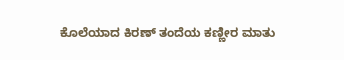ಕೊಲೆಯಾದ ಕಿರಣ್ ತಂದೆಯ ಕಣ್ಣೀರ ಮಾತು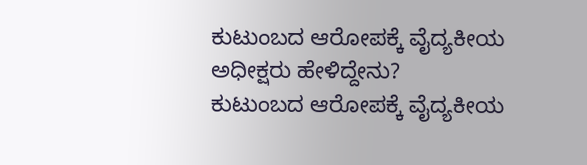ಕುಟುಂಬದ ಆರೋಪಕ್ಕೆ ವೈದ್ಯಕೀಯ ಅಧೀಕ್ಷರು ಹೇಳಿದ್ದೇನು?
ಕುಟುಂಬದ ಆರೋಪಕ್ಕೆ ವೈದ್ಯಕೀಯ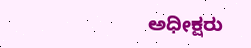ಅಧೀಕ್ಷರು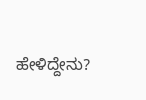ಹೇಳಿದ್ದೇನು?